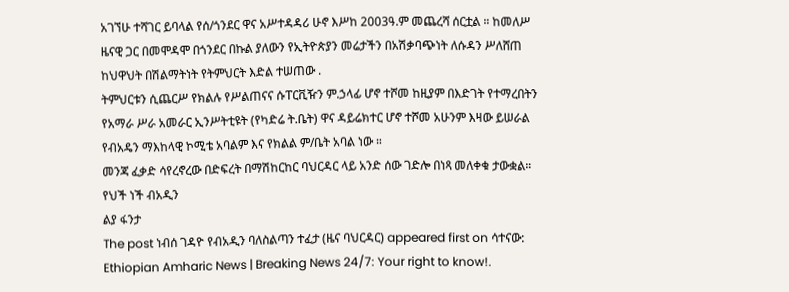አገኘሁ ተሻገር ይባላል የሰ/ጎንደር ዋና አሥተዳዳሪ ሁኖ እሥከ 2003ዓ.ም መጨረሻ ሰርቷል ። ከመለሥ ዜናዊ ጋር በመሞዳሞ በጎንደር በኩል ያለውን የኢትዮጵያን መሬታችን በአሽቃባጭነት ለሱዳን ሥለሸጠ ከህዋህት በሽልማትነት የትምህርት እድል ተሠጠው .
ትምህርቱን ሲጨርሥ የክልሉ የሥልጠናና ሱፐርቪዥን ም.ኃላፊ ሆኖ ተሾመ ከዚያም በእድገት የተማረበትን የአማራ ሥራ አመራር ኢንሥትቲዩት (የካድሬ ት.ቤት) ዋና ዳይሬክተር ሆኖ ተሾመ አሁንም እዛው ይሠራል የብአዴን ማእከላዊ ኮሚቴ አባልም እና የክልል ም/ቤት አባል ነው ።
መንጃ ፈቃድ ሳየረኖረው በድፍረት በማሽከርከር ባህርዳር ላይ አንድ ሰው ገድሎ በነጻ መለቀቁ ታውቋል።
የህች ነች ብአዲን
ልያ ፋንታ
The post ነብሰ ገዳዮ የብአዲን ባለስልጣን ተፈታ (ዜና ባህርዳር) appeared first on ሳተናው: Ethiopian Amharic News | Breaking News 24/7: Your right to know!.